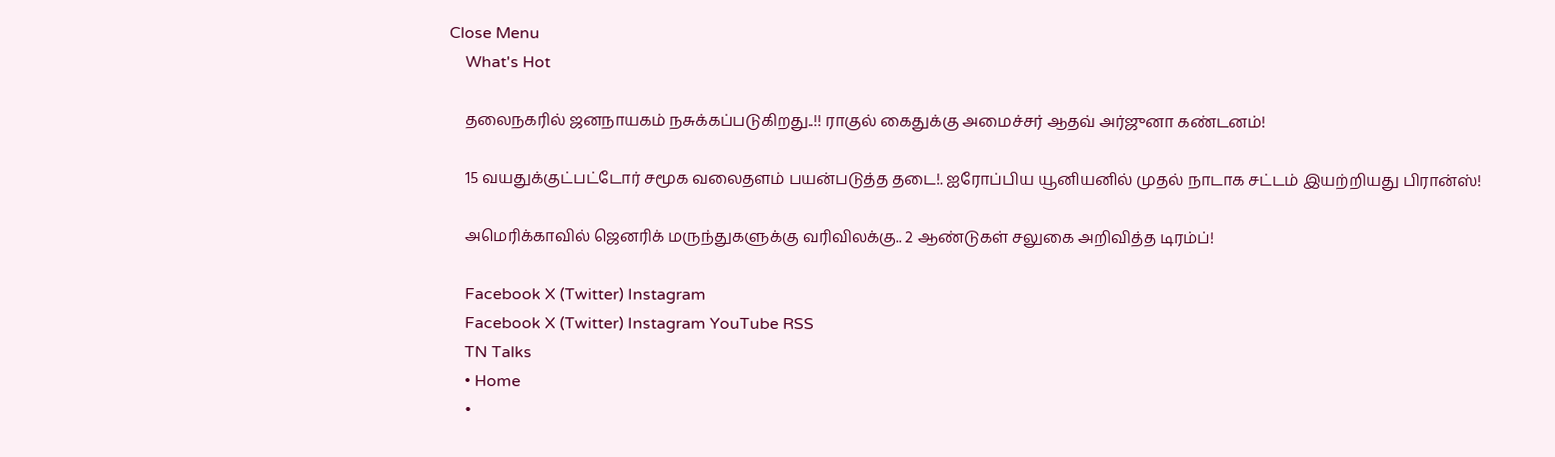Close Menu
    What's Hot

    தலைநகரில் ஜனநாயகம் நசுக்கப்படுகிறது..!! ராகுல் கைதுக்கு அமைச்சர் ஆதவ் அர்ஜுனா கண்டனம்!

    15 வயதுக்குட்பட்டோர் சமூக வலைதளம் பயன்படுத்த தடை!. ஐரோப்பிய யூனியனில் முதல் நாடாக சட்டம் இயற்றியது பிரான்ஸ்!

    அமெரிக்காவில் ஜெனரிக் மருந்துகளுக்கு வரிவிலக்கு.. 2 ஆண்டுகள் சலுகை அறிவித்த டிரம்ப்!

    Facebook X (Twitter) Instagram
    Facebook X (Twitter) Instagram YouTube RSS
    TN Talks
    • Home
    •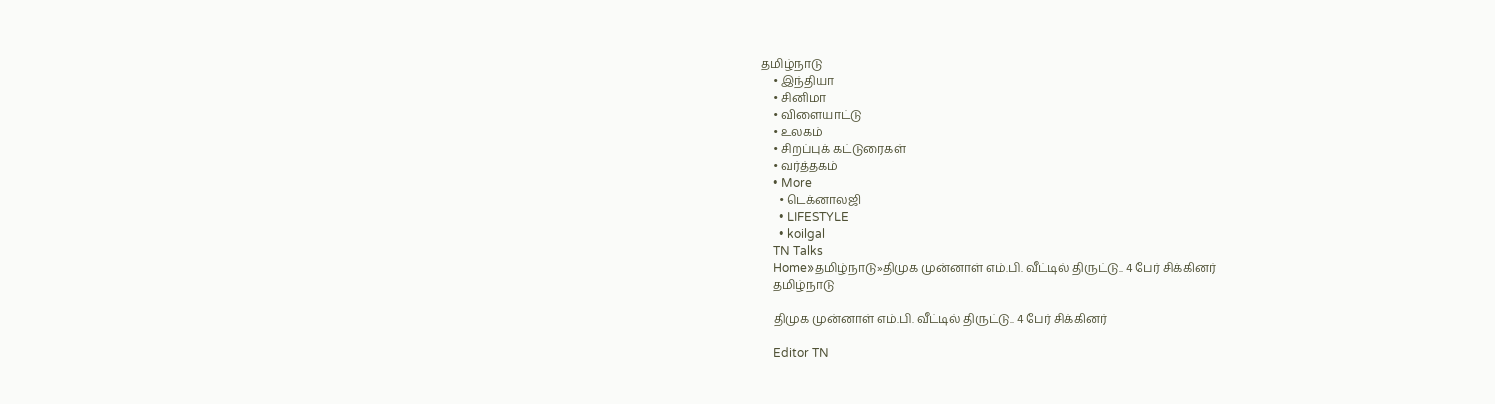தமிழ்நாடு
    • இந்தியா
    • சினிமா
    • விளையாட்டு
    • உலகம்
    • சிறப்புக் கட்டுரைகள்
    • வர்த்தகம்
    • More
      • டெக்னாலஜி
      • LIFESTYLE
      • koilgal
    TN Talks
    Home»தமிழ்நாடு»திமுக முன்னாள் எம்.பி. வீட்டில் திருட்டு.. 4 பேர் சிக்கினர்
    தமிழ்நாடு

    திமுக முன்னாள் எம்.பி. வீட்டில் திருட்டு.. 4 பேர் சிக்கினர்

    Editor TN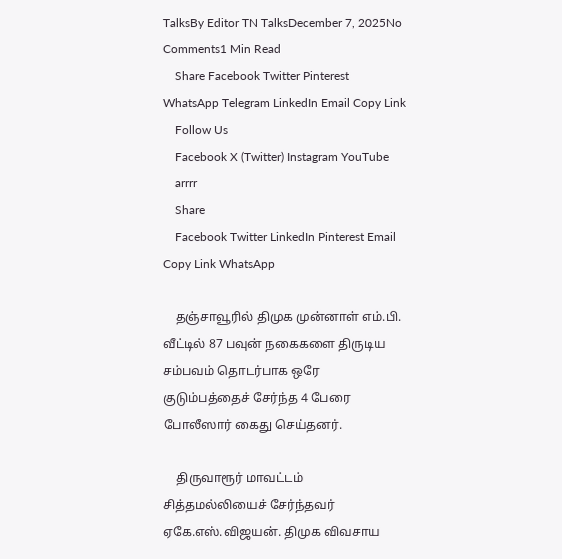TalksBy Editor TN TalksDecember 7, 2025No Comments1 Min Read
    Share Facebook Twitter Pinterest WhatsApp Telegram LinkedIn Email Copy Link
    Follow Us
    Facebook X (Twitter) Instagram YouTube
    arrrr
    Share
    Facebook Twitter LinkedIn Pinterest Email Copy Link WhatsApp

    தஞ்சாவூரில் திமுக முன்னாள் எம்.பி. வீட்டில் 87 பவுன் நகைகளை திருடிய சம்பவம் தொடர்பாக ஒரே குடும்பத்தைச் சேர்ந்த 4 பேரை போலீஸார் கைது செய்தனர்.

    திருவாரூர் மாவட்டம் சித்தமல்லியைச் சேர்ந்தவர் ஏகே.எஸ்.விஜயன். திமுக விவசாய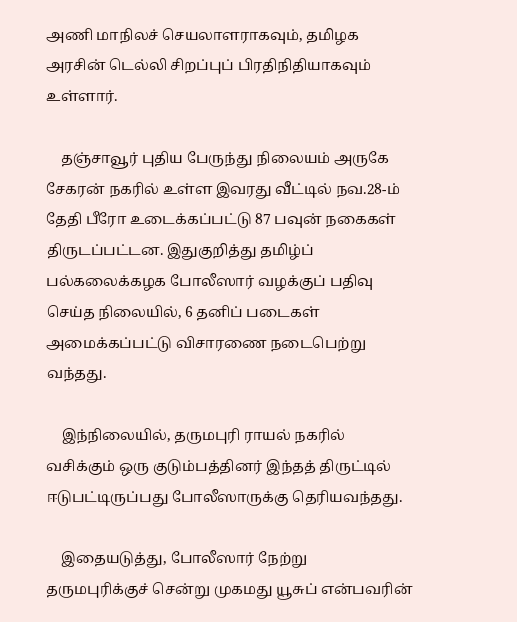அணி மாநிலச் செயலாளராகவும், தமிழக அரசின் டெல்லி சிறப்புப் பிரதிநிதியாகவும் உள்ளார்.

    தஞ்சாவூர் புதிய பேருந்து நிலையம் அருகே சேகரன் நகரில் உள்ள இவரது வீட்டில் நவ.28-ம் தேதி பீரோ உடைக்கப்பட்டு 87 பவுன் நகைகள் திருடப்பட்டன. இதுகுறித்து தமிழ்ப் பல்கலைக்கழக போலீஸார் வழக்குப் பதிவு செய்த நிலையில், 6 தனிப் படைகள் அமைக்கப்பட்டு விசாரணை நடைபெற்று வந்தது.

    இந்நிலையில், தருமபுரி ராயல் நகரில் வசிக்கும் ஒரு குடும்பத்தினர் இந்தத் திருட்டில் ஈடுபட்டிருப்பது போலீஸாருக்கு தெரியவந்தது.

    இதையடுத்து, போலீஸார் நேற்று தருமபுரிக்குச் சென்று முகமது யூசுப் என்பவரின்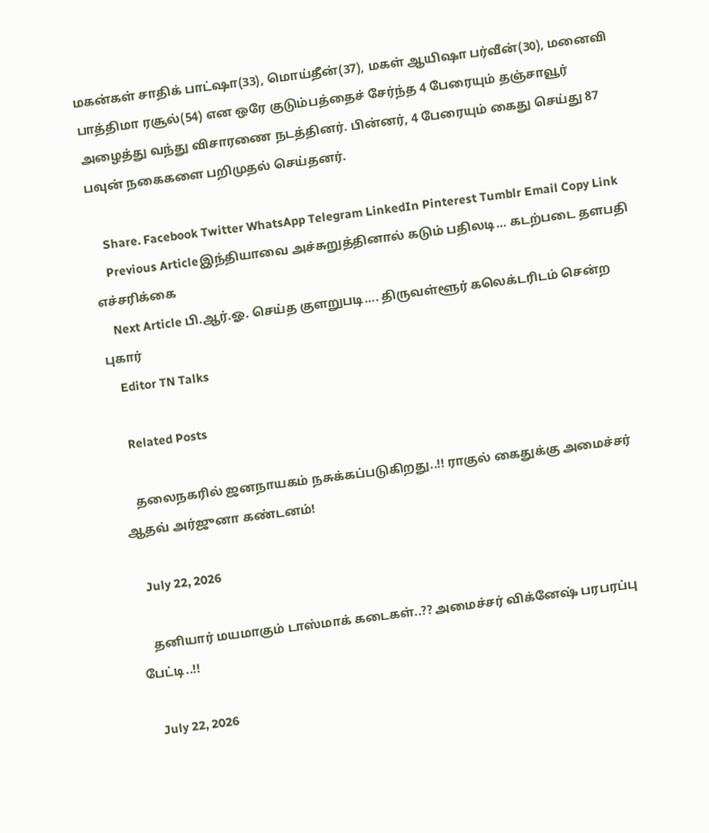மகன்கள் சாதிக் பாட்ஷா(33), மொய்தீன்(37), மகள் ஆயிஷா பர்வீன்(30), மனைவி பாத்திமா ரசூல்(54) என ஒரே குடும்பத்தைச் சேர்ந்த 4 பேரையும் தஞ்சாவூர் அழைத்து வந்து விசாரணை நடத்தினர். பின்னர், 4 பேரையும் கைது செய்து 87 பவுன் நகைகளை பறிமுதல் செய்தனர்.

    Share. Facebook Twitter WhatsApp Telegram LinkedIn Pinterest Tumblr Email Copy Link
    Previous Articleஇந்தியாவை அச்சுறுத்தினால் கடும் பதிலடி… கடற்படை தளபதி எச்சரிக்கை
    Next Article பி.ஆர்.ஓ. செய்த குளறுபடி…. திருவள்ளூர் கலெக்டரிடம் சென்ற புகார்
    Editor TN Talks

    Related Posts

    தலைநகரில் ஜனநாயகம் நசுக்கப்படுகிறது..!! ராகுல் கைதுக்கு அமைச்சர் ஆதவ் அர்ஜுனா கண்டனம்!

    July 22, 2026

    தனியார் மயமாகும் டாஸ்மாக் கடைகள்..?? அமைச்சர் விக்னேஷ் பரபரப்பு பேட்டி..!!

    July 22, 2026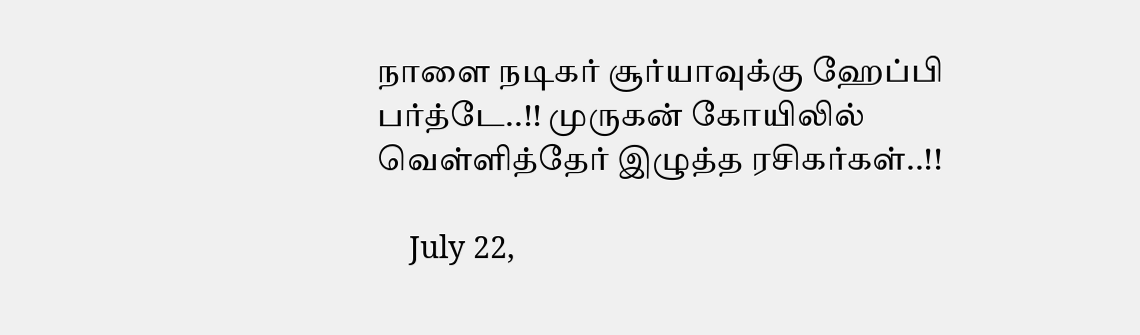நாளை நடிகர் சூர்யாவுக்கு ஹேப்பி பர்த்டே..!! முருகன் கோயிலில் வெள்ளித்தேர் இழுத்த ரசிகர்கள்..!!

    July 22,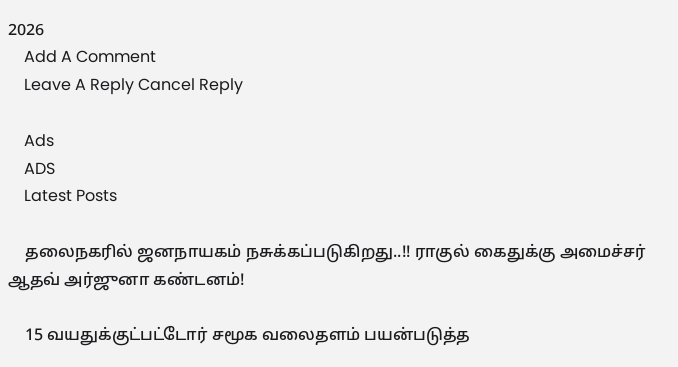2026
    Add A Comment
    Leave A Reply Cancel Reply

    Ads
    ADS
    Latest Posts

    தலைநகரில் ஜனநாயகம் நசுக்கப்படுகிறது..!! ராகுல் கைதுக்கு அமைச்சர் ஆதவ் அர்ஜுனா கண்டனம்!

    15 வயதுக்குட்பட்டோர் சமூக வலைதளம் பயன்படுத்த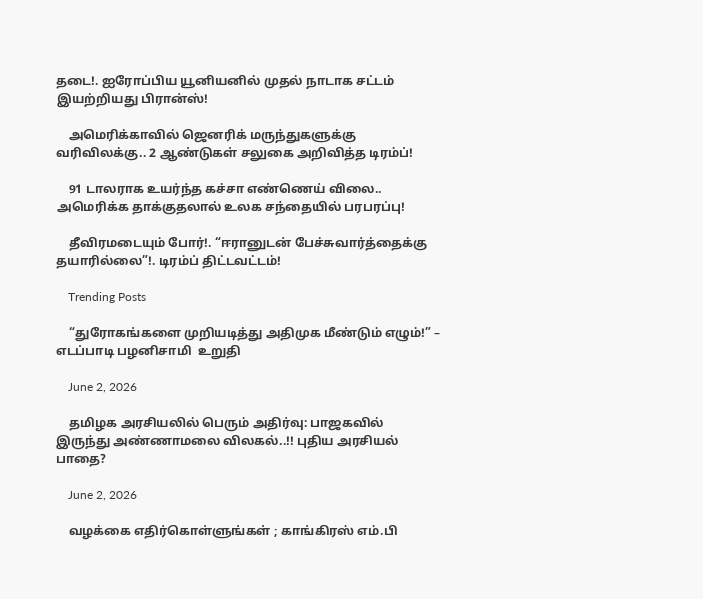தடை!. ஐரோப்பிய யூனியனில் முதல் நாடாக சட்டம் இயற்றியது பிரான்ஸ்!

    அமெரிக்காவில் ஜெனரிக் மருந்துகளுக்கு வரிவிலக்கு.. 2 ஆண்டுகள் சலுகை அறிவித்த டிரம்ப்!

    91 டாலராக உயர்ந்த கச்சா எண்ணெய் விலை.. அமெரிக்க தாக்குதலால் உலக சந்தையில் பரபரப்பு!

    தீவிரமடையும் போர்!. “ஈரானுடன் பேச்சுவார்த்தைக்கு தயாரில்லை”!. டிரம்ப் திட்டவட்டம்!

    Trending Posts

    “துரோகங்களை முறியடித்து அதிமுக மீண்டும் எழும்!” – எடப்பாடி பழனிசாமி  உறுதி

    June 2, 2026

    தமிழக அரசியலில் பெரும் அதிர்வு: பாஜகவில் இருந்து அண்ணாமலை விலகல்..!! புதிய அரசியல் பாதை?

    June 2, 2026

    வழக்கை எதிர்கொள்ளுங்கள் ; காங்கிரஸ் எம்.பி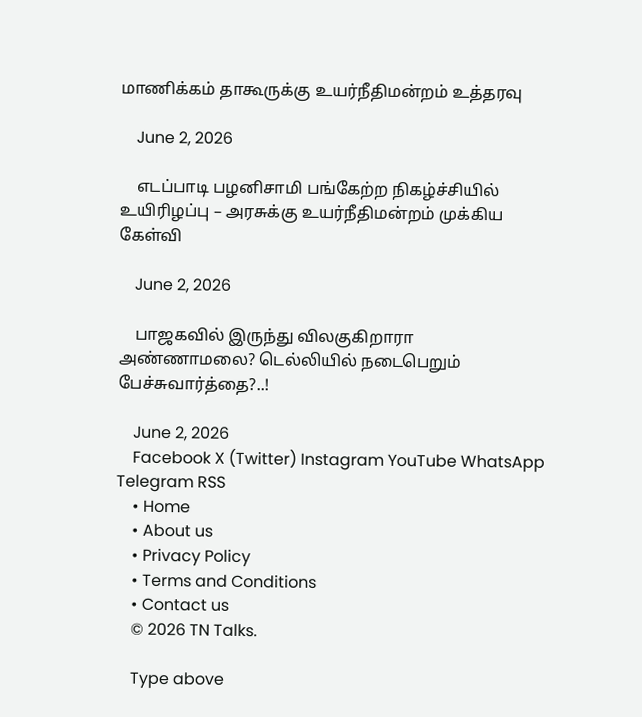மாணிக்கம் தாகூருக்கு உயர்நீதிமன்றம் உத்தரவு

    June 2, 2026

    எடப்பாடி பழனிசாமி பங்கேற்ற நிகழ்ச்சியில் உயிரிழப்பு – அரசுக்கு உயர்நீதிமன்றம் முக்கிய கேள்வி

    June 2, 2026

    பாஜகவில் இருந்து விலகுகிறாரா அண்ணாமலை? டெல்லியில் நடைபெறும் பேச்சுவார்த்தை?..!

    June 2, 2026
    Facebook X (Twitter) Instagram YouTube WhatsApp Telegram RSS
    • Home
    • About us
    • Privacy Policy
    • Terms and Conditions
    • Contact us
    © 2026 TN Talks.

    Type above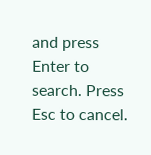and press Enter to search. Press Esc to cancel.